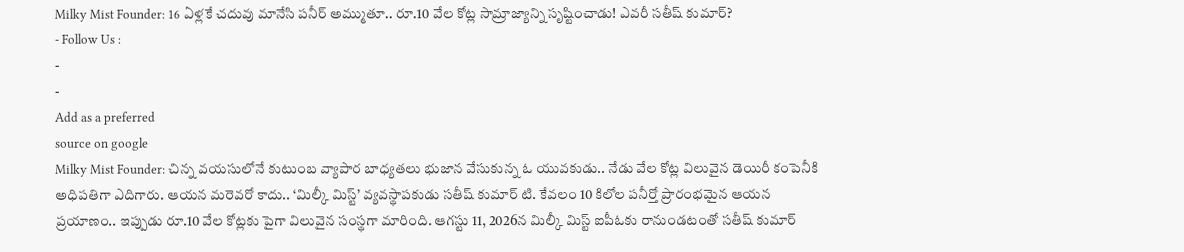Milky Mist Founder: 16 ఏళ్లకే చదువు మానేసి పనీర్ అమ్ముతూ.. రూ.10 వేల కోట్ల సామ్రాజ్యాన్ని సృష్టించాడు! ఎవరీ సతీష్ కుమార్?
- Follow Us :
-
-
Add as a preferred
source on google
Milky Mist Founder: చిన్న వయసులోనే కుటుంబ వ్యాపార బాధ్యతలు భుజాన వేసుకున్న ఓ యువకుడు.. నేడు వేల కోట్ల విలువైన డెయిరీ కంపెనీకి అధిపతిగా ఎదిగారు. ఆయన మరెవరో కాదు.. ‘మిల్కీ మిస్ట్’ వ్యవస్థాపకుడు సతీష్ కుమార్ టి. కేవలం 10 కిలోల పనీర్తో ప్రారంభమైన ఆయన ప్రయాణం.. ఇప్పుడు రూ.10 వేల కోట్లకు పైగా విలువైన సంస్థగా మారింది. ఆగస్టు 11, 2026న మిల్కీ మిస్ట్ ఐపీఓకు రానుండటంతో సతీష్ కుమార్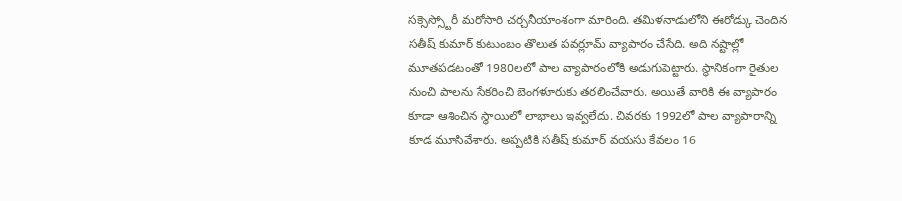సక్సెస్స్టోరీ మరోసారి చర్చనీయాంశంగా మారింది. తమిళనాడులోని ఈరోడ్కు చెందిన సతీష్ కుమార్ కుటుంబం తొలుత పవర్లూమ్ వ్యాపారం చేసేది. అది నష్టాల్లో మూతపడటంతో 1980లలో పాల వ్యాపారంలోకి అడుగుపెట్టారు. స్థానికంగా రైతుల నుంచి పాలను సేకరించి బెంగళూరుకు తరలించేవారు. అయితే వారికి ఈ వ్యాపారం కూడా ఆశించిన స్థాయిలో లాభాలు ఇవ్వలేదు. చివరకు 1992లో పాల వ్యాపారాన్ని కూడ మూసివేశారు. అప్పటికి సతీష్ కుమార్ వయసు కేవలం 16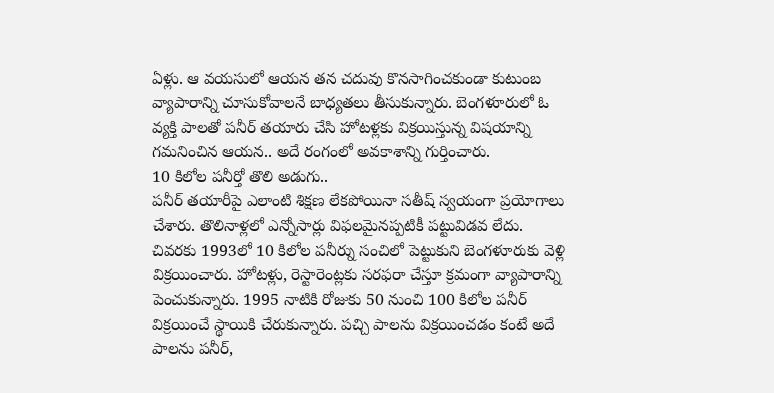ఏళ్లు. ఆ వయసులో ఆయన తన చదువు కొనసాగించకుండా కుటుంబ వ్యాపారాన్ని చూసుకోవాలనే బాధ్యతలు తీసుకున్నారు. బెంగళూరులో ఓ వ్యక్తి పాలతో పనీర్ తయారు చేసి హోటళ్లకు విక్రయిస్తున్న విషయాన్ని గమనించిన ఆయన.. అదే రంగంలో అవకాశాన్ని గుర్తించారు.
10 కిలోల పనీర్తో తొలి అడుగు..
పనీర్ తయారీపై ఎలాంటి శిక్షణ లేకపోయినా సతీష్ స్వయంగా ప్రయోగాలు చేశారు. తొలినాళ్లలో ఎన్నోసార్లు విఫలమైనప్పటికీ పట్టువిడవ లేదు. చివరకు 1993లో 10 కిలోల పనీర్ను సంచిలో పెట్టుకుని బెంగళూరుకు వెళ్లి విక్రయించారు. హోటళ్లు, రెస్టారెంట్లకు సరఫరా చేస్తూ క్రమంగా వ్యాపారాన్ని పెంచుకున్నారు. 1995 నాటికి రోజుకు 50 నుంచి 100 కిలోల పనీర్ విక్రయించే స్థాయికి చేరుకున్నారు. పచ్చి పాలను విక్రయించడం కంటే అదే పాలను పనీర్,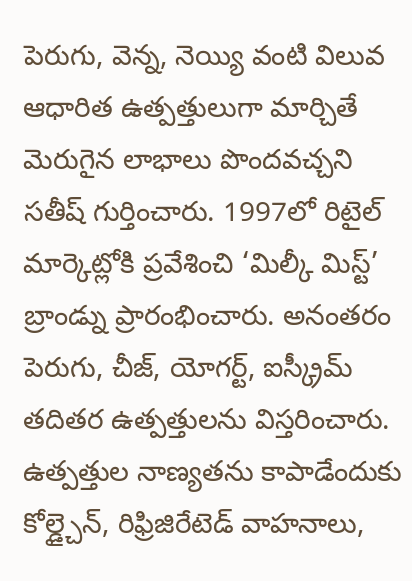పెరుగు, వెన్న, నెయ్యి వంటి విలువ ఆధారిత ఉత్పత్తులుగా మార్చితే మెరుగైన లాభాలు పొందవచ్చని సతీష్ గుర్తించారు. 1997లో రిటైల్ మార్కెట్లోకి ప్రవేశించి ‘మిల్కీ మిస్ట్’ బ్రాండ్ను ప్రారంభించారు. అనంతరం పెరుగు, చీజ్, యోగర్ట్, ఐస్క్రీమ్ తదితర ఉత్పత్తులను విస్తరించారు. ఉత్పత్తుల నాణ్యతను కాపాడేందుకు కోల్డ్చైన్, రిఫ్రిజిరేటెడ్ వాహనాలు,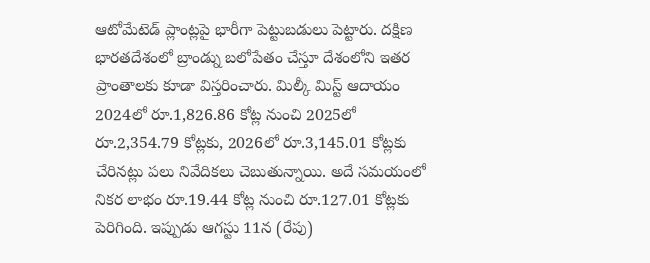ఆటోమేటెడ్ ప్లాంట్లపై భారీగా పెట్టుబడులు పెట్టారు. దక్షిణ భారతదేశంలో బ్రాండ్ను బలోపేతం చేస్తూ దేశంలోని ఇతర ప్రాంతాలకు కూడా విస్తరించారు. మిల్కీ మిస్ట్ ఆదాయం 2024లో రూ.1,826.86 కోట్ల నుంచి 2025లో రూ.2,354.79 కోట్లకు, 2026లో రూ.3,145.01 కోట్లకు చేరినట్లు పలు నివేదికలు చెబుతున్నాయి. అదే సమయంలో నికర లాభం రూ.19.44 కోట్ల నుంచి రూ.127.01 కోట్లకు పెరిగింది. ఇప్పుడు ఆగస్టు 11న (రేపు)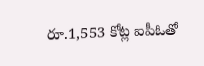రూ.1,553 కోట్ల ఐపీఓతో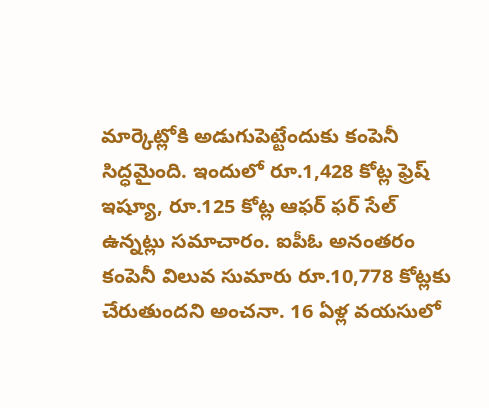మార్కెట్లోకి అడుగుపెట్టేందుకు కంపెనీ సిద్ధమైంది. ఇందులో రూ.1,428 కోట్ల ఫ్రెష్ ఇష్యూ, రూ.125 కోట్ల ఆఫర్ ఫర్ సేల్ ఉన్నట్లు సమాచారం. ఐపీఓ అనంతరం కంపెనీ విలువ సుమారు రూ.10,778 కోట్లకు చేరుతుందని అంచనా. 16 ఏళ్ల వయసులో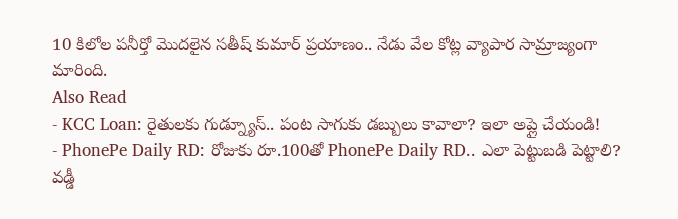10 కిలోల పనీర్తో మొదలైన సతీష్ కుమార్ ప్రయాణం.. నేడు వేల కోట్ల వ్యాపార సామ్రాజ్యంగా మారింది.
Also Read
- KCC Loan: రైతులకు గుడ్న్యూస్.. పంట సాగుకు డబ్బులు కావాలా? ఇలా అప్లై చేయండి!
- PhonePe Daily RD: రోజుకు రూ.100తో PhonePe Daily RD.. ఎలా పెట్టుబడి పెట్టాలి? వడ్డీ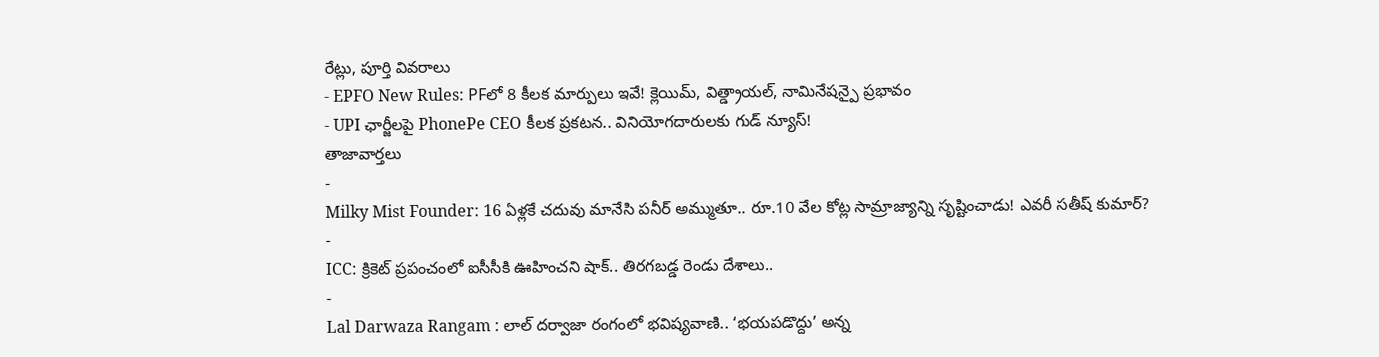రేట్లు, పూర్తి వివరాలు
- EPFO New Rules: PFలో 8 కీలక మార్పులు ఇవే! క్లెయిమ్, విత్డ్రాయల్, నామినేషన్పై ప్రభావం
- UPI ఛార్జీలపై PhonePe CEO కీలక ప్రకటన.. వినియోగదారులకు గుడ్ న్యూస్!
తాజావార్తలు
-
Milky Mist Founder: 16 ఏళ్లకే చదువు మానేసి పనీర్ అమ్ముతూ.. రూ.10 వేల కోట్ల సామ్రాజ్యాన్ని సృష్టించాడు! ఎవరీ సతీష్ కుమార్?
-
ICC: క్రికెట్ ప్రపంచంలో ఐసీసీకి ఊహించని షాక్.. తిరగబడ్డ రెండు దేశాలు..
-
Lal Darwaza Rangam : లాల్ దర్వాజా రంగంలో భవిష్యవాణి.. ‘భయపడొద్దు’ అన్న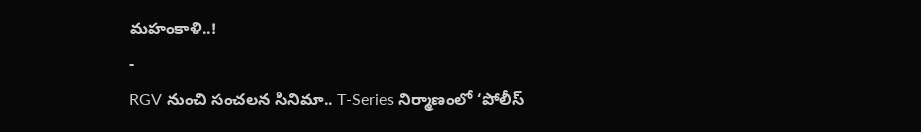మహంకాళి..!
-
RGV నుంచి సంచలన సినిమా.. T-Series నిర్మాణంలో ‘పోలీస్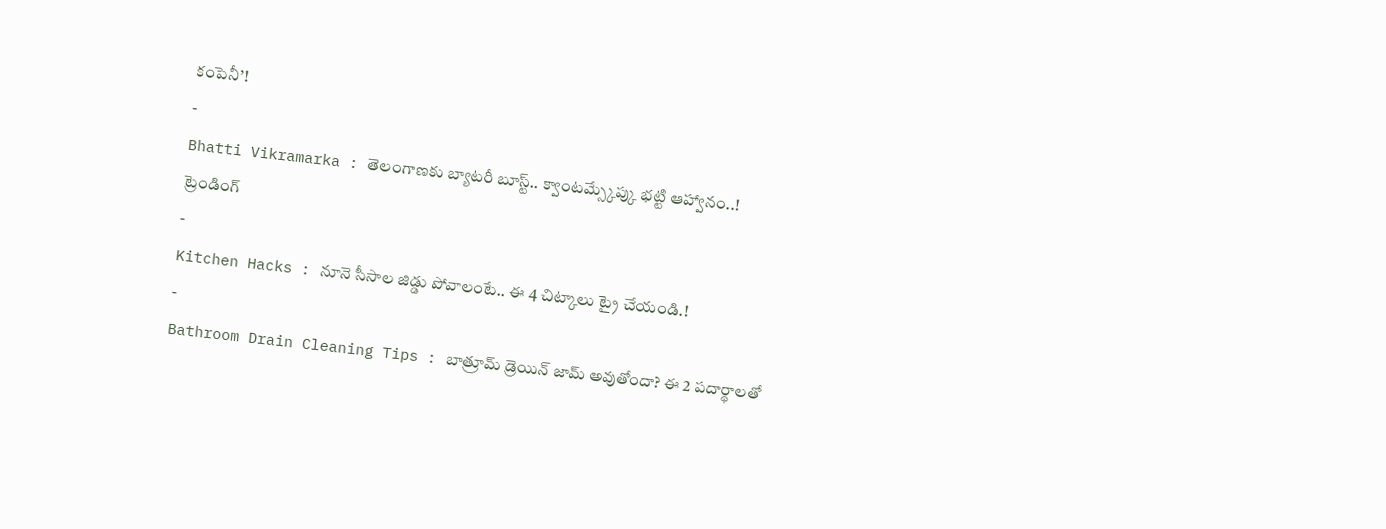కంపెనీ’!
-
Bhatti Vikramarka : తెలంగాణకు బ్యాటరీ బూస్ట్.. క్వాంటమ్స్కేప్కు భట్టి ఆహ్వానం..!
ట్రెండింగ్
-
Kitchen Hacks : నూనె సీసాల జిడ్డు పోవాలంటే.. ఈ 4 చిట్కాలు ట్రై చేయండి.!
-
Bathroom Drain Cleaning Tips : బాత్రూమ్ డ్రెయిన్ జామ్ అవుతోందా? ఈ 2 పదార్థాలతో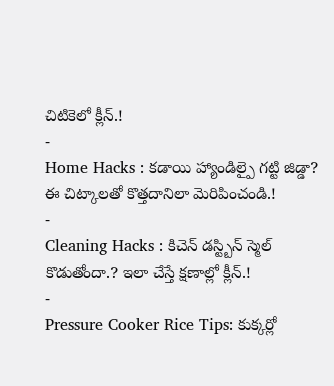చిటికెలో క్లీన్.!
-
Home Hacks : కడాయి హ్యాండిల్పై గట్టి జిడ్డా? ఈ చిట్కాలతో కొత్తదానిలా మెరిపించండి.!
-
Cleaning Hacks : కిచెన్ డస్ట్బిన్ స్మెల్ కొడుతోందా.? ఇలా చేస్తే క్షణాల్లో క్లీన్.!
-
Pressure Cooker Rice Tips: కుక్కర్లో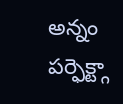అన్నం పర్ఫెక్ట్గా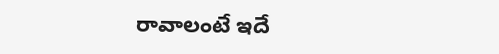రావాలంటే ఇదే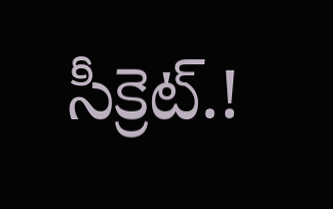సీక్రెట్.!